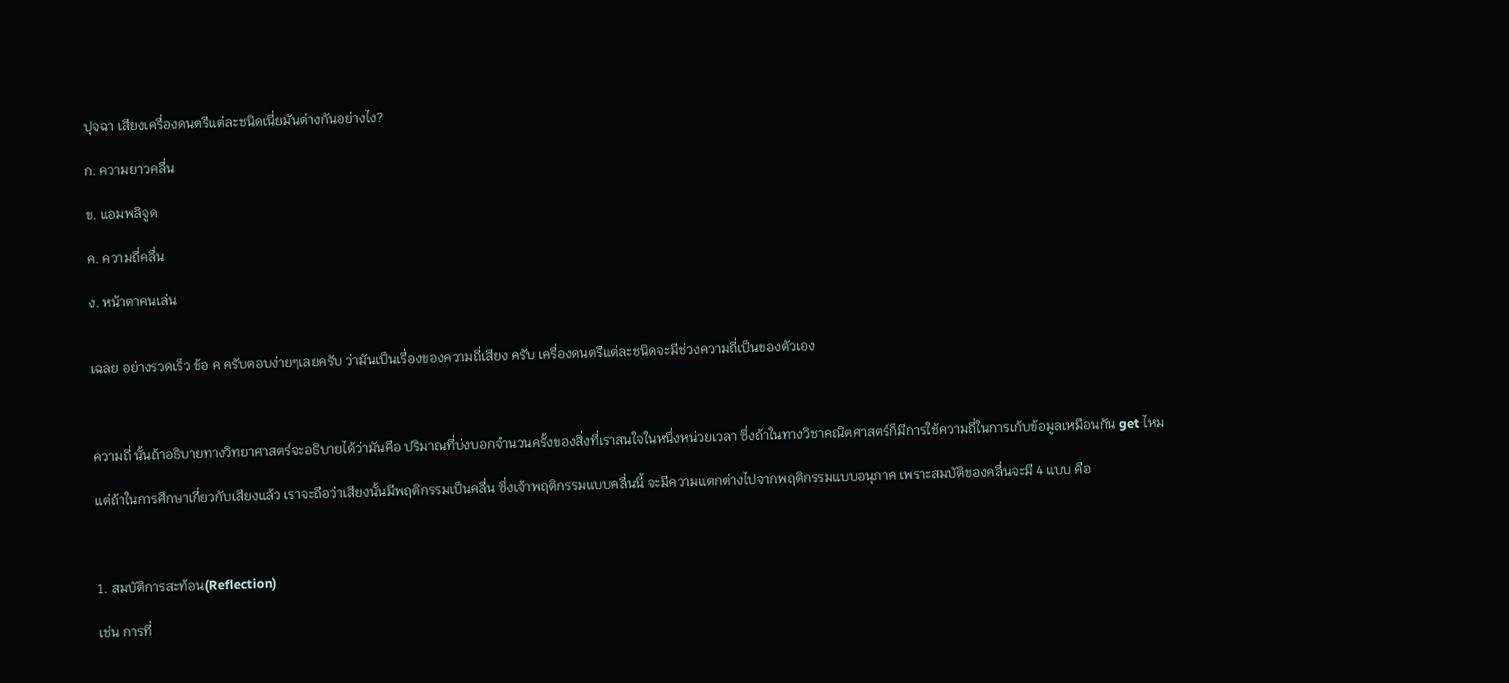ปุจฉา เสียงเครื่องดนตรีแต่ละชนิดเนี่ยมันต่างกันอย่างไง?

ก. ความยาวคลื่น

ข. แอมพลิจูด

ค. ความถี่คลื่น

ง. หน้าตาคนเล่น


เฉลย อย่างรวดเร็ว ข้อ ค ครับตอบง่ายๆเลยครับ ว่ามันเป็นเรื่องของความถี่เสียง ครับ เครื่องดนตรีแต่ละชนิดจะมีช่วงความถี่เป็นของตัวเอง



ความถี่ นั้นถ้าอธิบายทางวิทยาศาสตร์จะอธิบายได้ว่ามันคือ ปริมาณที่บ่งบอกจำนวนครั้งของสิ่งที่เราสนใจในหนึ่งหน่วยเวลา ซึ่งถ้าในทางวิชาคณิตศาสตร์ก็มีการใช้ความถี่ในการเก้บข้อมูลเหมือนกัน get ไหม

แต่ถ้าในการศึกษาเกี่ยวกับเสียงแล้ว เราจะถือว่าเสียงนั้นมีพฤติกรรมเป็นคลื่น ซึ่งเจ้าพฤติกรรมแบบคลื่นนี้ จะมีความแตกต่างไปจากพฤติกรรมแบบอนุภาค เพราะสมบัติของคลื่นจะมี 4 แบบ คือ



1. สมบัติการสะท้อน(Reflection)

เช่น การที่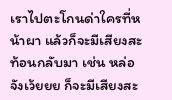เราไปตะโกนด่าใครที่หน้าผา แล้วก็จะมีเสียงสะท้อนกลับมา เช่น หล่อจังเว้ยยย ก็จะมีเสียงสะ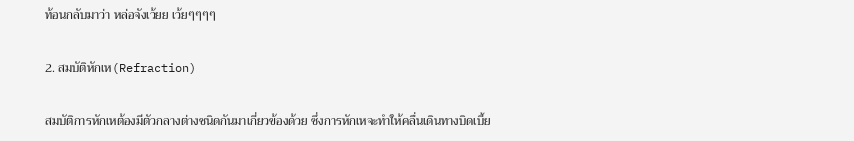ท้อนกลับมาว่า หล่อจังเว้ยย เว้ยๆๆๆๆ

2. สมบัติหักเห(Refraction)

สมบัติการหักเหต้องมีตัวกลางต่างชนิดกันมาเกี่ยวข้องด้วย ซึ่งการหักเหจะทำให้คลื่นเดินทางบิดเบี้ย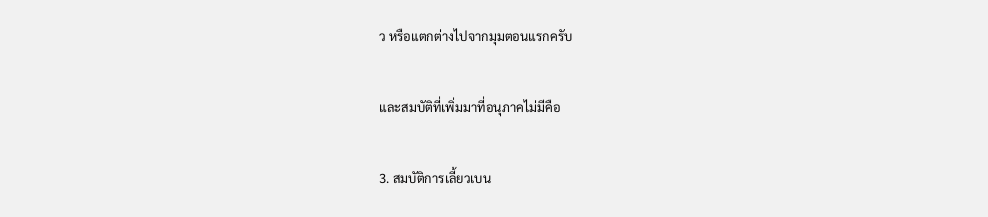ว หรือแตกต่างไปจากมุมตอนแรกครับ

และสมบัติที่เพิ่มมาที่อนุภาคไม่มีคือ

3. สมบัติการเลี้ยวเบน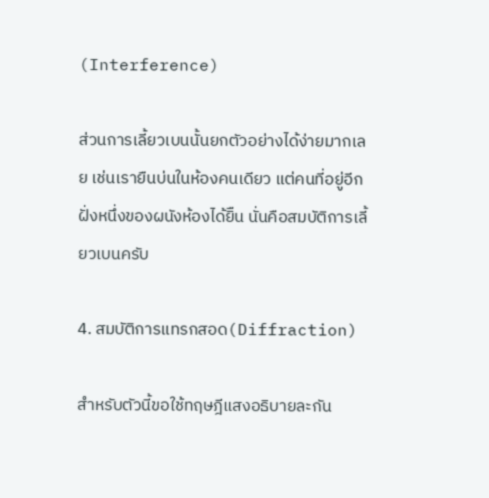(Interference)

ส่วนการเลี้ยวเบนนั้นยกตัวอย่างได้ง่ายมากเลย เช่นเรายืนบ่นในห้องคนเดียว แต่คนที่อยู่อีกฝั่งหนึ่งของผนังห้องได้ยิืน นั่นคือสมบัติการเลี้ยวเบนครับ

4. สมบัติการแทรกสอด(Diffraction)

สำหรับตัวนี้ขอใช้ทฤษฎีแสงอธิบายละกัน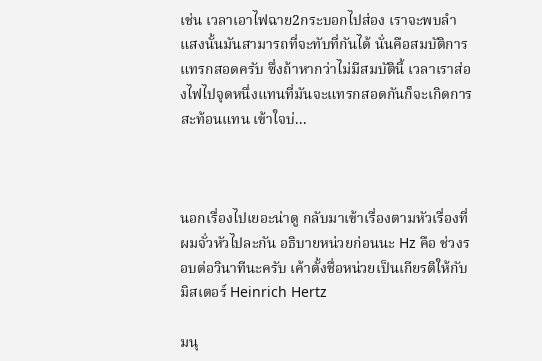เช่น เวลาเอาไฟฉาย2กระบอกไปส่อง เราจะพบลำแสงนั้นมันสามารถที่จะทับที่กันได้ นั่นคือสมบัติการแทรกสอดครับ ซึ่งถ้าหากว่าไม่มีสมบัตินี้ เวลาเราส่องไฟไปจุดหนึ่งแทนที่มันจะแทรกสอดกันก็จะเกิดการสะท้อนแทน เข้าใจบ่...



นอกเรื่องไปเยอะน่าดู กลับมาเข้าเรื่องตามหัวเรื่องที่ผมจั่วหัวไปละกัน อธิบายหน่วยก่อนนะ Hz คือ ช่วงรอบต่อวินาทีนะครับ เค้าตั้งชื่อหน่วยเป็นเกียรติให้กับมิสเตอร์ Heinrich Hertz

มนุ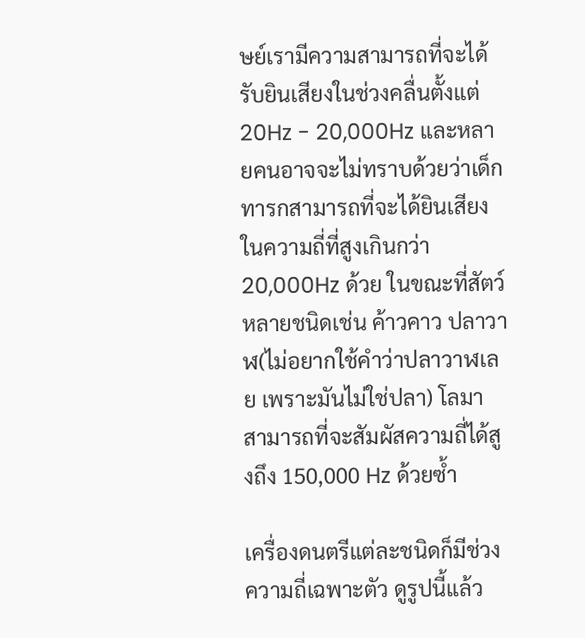ษย์เรามีความสามารถที่จะได้รับยินเสียงในช่วงคลื่นตั้งแต่ 20Hz - 20,000Hz และหลายคนอาจจะไม่ทราบด้วยว่าเด็กทารกสามารถที่จะได้ยินเสียงในความถี่ที่สูงเกินกว่า 20,000Hz ด้วย ในขณะที่สัตว์หลายชนิดเช่น ค้าวคาว ปลาวาฬ(ไม่อยากใช้คำว่าปลาวาฬเลย เพราะมันไม่ใช่ปลา) โลมา สามารถที่จะสัมผัสความถี่ได้สูงถึง 150,000 Hz ด้วยซ้ำ

เครื่องดนตรีแต่ละชนิดก็มีช่วงความถี่เฉพาะตัว ดูรูปนี้แล้ว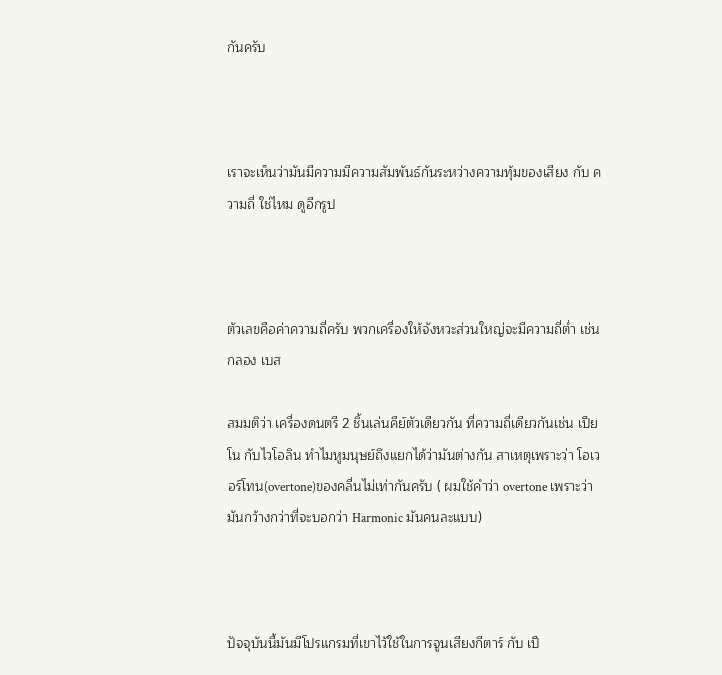กันครับ



เราจะเห็นว่ามันมีความมีความสัมพันธ์กันระหว่างความทุ้มของเสียง กับ ความถี่ ใช่ไหม ดูอีกรูป



ตัวเลขคือค่าความถี่ครับ พวกเครื่องให้จังหวะส่วนใหญ่จะมีความถี่ต่ำ เช่น กลอง เบส

สมมติว่า เครื่องดนตรี 2 ชิ้นเล่นคีย์ตัวเดียวกัน ที่ความถี่เดียวกันเช่น เปียโน กับไวโอลิน ทำไมหูมนุษย์ถึงแยกได้ว่ามันต่างกัน สาเหตุเพราะว่า โอเวอร์โทน(overtone)ของคลื่นไม่เท่ากันครับ ( ผมใช้คำว่า overtone เพราะว่ามันกว้างกว่าที่จะบอกว่า Harmonic มันคนละแบบ)



ปัจจุบันนี้มันมีโปรแกรมที่เขาไว้ใช้ในการจูนเสียงกีตาร์ กับ เปี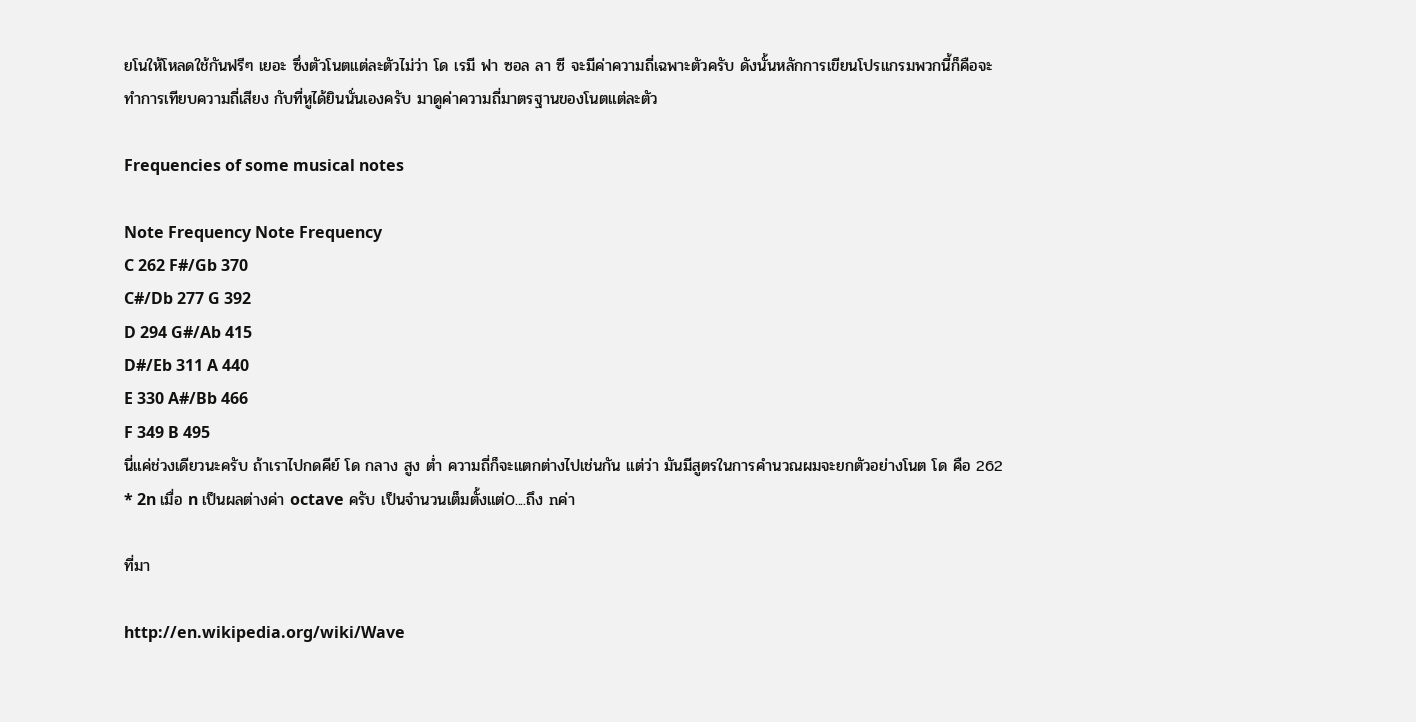ยโนให้โหลดใช้กันฟรีๆ เยอะ ซึ่งตัวโนตแต่ละตัวไม่ว่า โด เรมี ฟา ซอล ลา ซี จะมีค่าความถี่เฉพาะตัวครับ ดังนั้นหลักการเขียนโปรแกรมพวกนี้ก็คือจะทำการเทียบความถี่เสียง กับที่หูได้ยินนั่นเองครับ มาดูค่าความถี่มาตรฐานของโนตแต่ละตัว

Frequencies of some musical notes

Note Frequency Note Frequency
C 262 F#/Gb 370
C#/Db 277 G 392
D 294 G#/Ab 415
D#/Eb 311 A 440
E 330 A#/Bb 466
F 349 B 495
นี่แค่ช่วงเดียวนะครับ ถ้าเราไปกดคีย์ โด กลาง สูง ต่ำ ความถี่ก็จะแตกต่างไปเช่นกัน แต่ว่า มันมีสูตรในการคำนวณผมจะยกตัวอย่างโนต โด คือ 262 * 2n เมื่อ n เป็นผลต่างค่า octave ครับ เป็นจำนวนเต็มตั้งแต่0....ถึง nค่า

ที่มา

http://en.wikipedia.org/wiki/Wave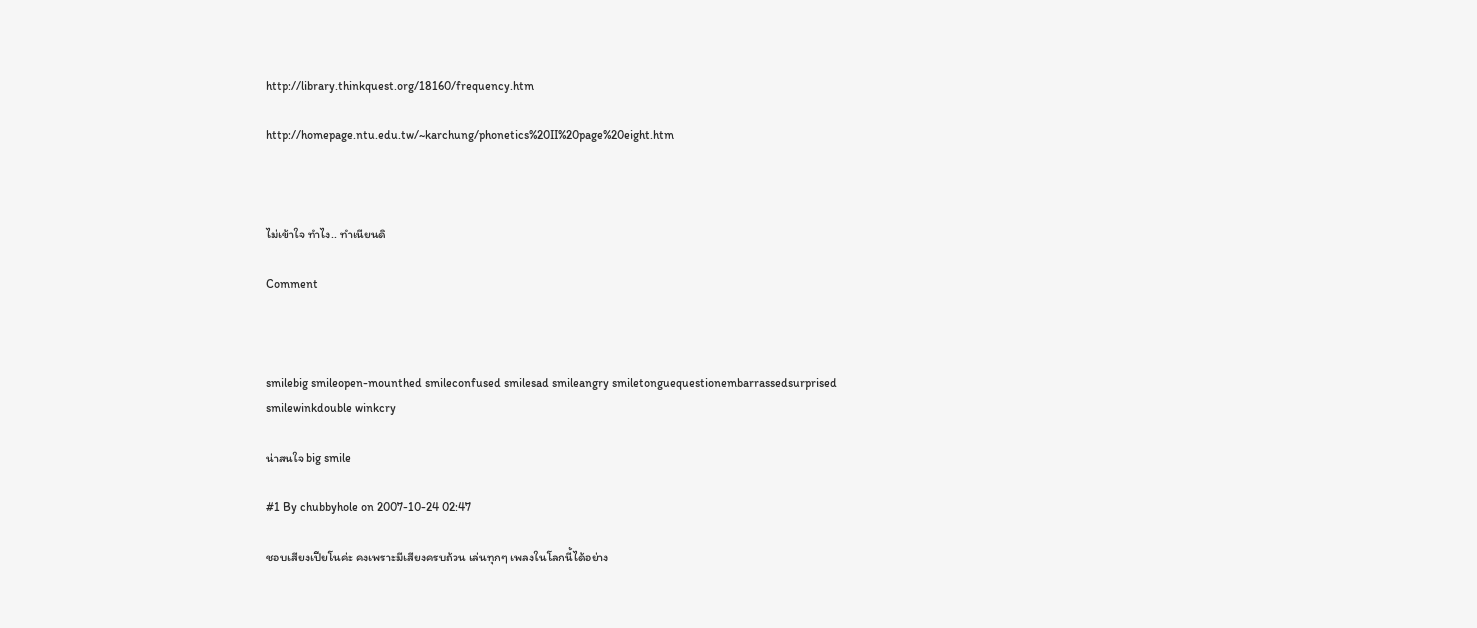http://library.thinkquest.org/18160/frequency.htm

http://homepage.ntu.edu.tw/~karchung/phonetics%20II%20page%20eight.htm



ไม่เข้าใจ ทำไง.. ทำเนียนดิ

Comment



smilebig smileopen-mounthed smileconfused smilesad smileangry smiletonguequestionembarrassedsurprised smilewinkdouble winkcry

น่าสนใจ big smile

#1 By chubbyhole on 2007-10-24 02:47

ชอบเสียงเปียโนค่ะ คงเพราะมีเสียงครบถ้วน เล่นทุกๆ เพลงในโลกนี้ได้อย่าง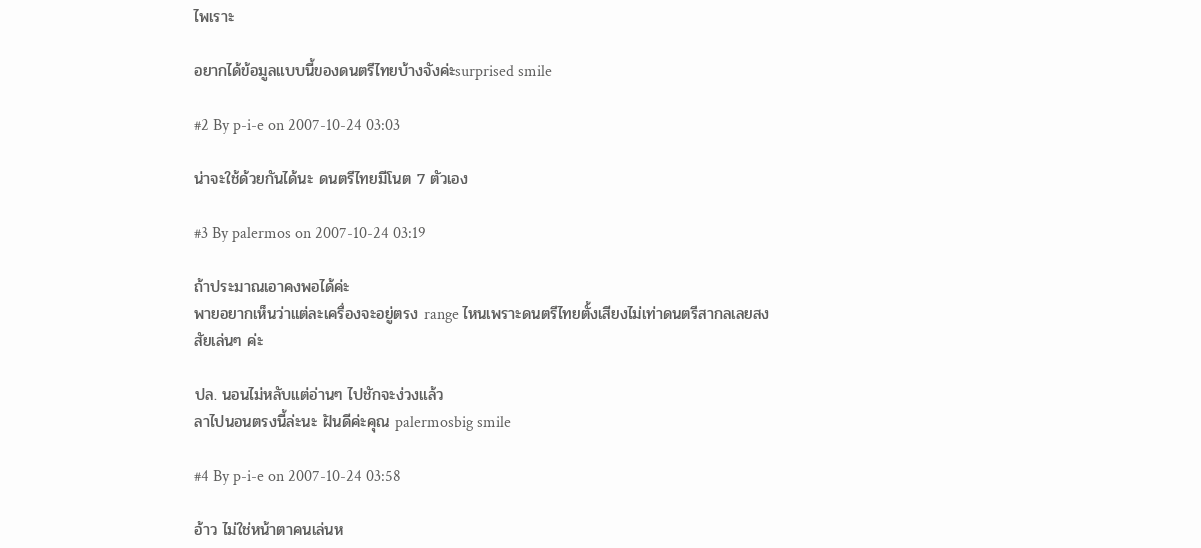ไพเราะ

อยากได้ข้อมูลแบบนี้ของดนตรีไทยบ้างจังค่ะsurprised smile

#2 By p-i-e on 2007-10-24 03:03

น่าจะใช้ด้วยกันได้นะ ดนตรีไทยมีโนต 7 ตัวเอง

#3 By palermos on 2007-10-24 03:19

ถ้าประมาณเอาคงพอได้ค่ะ
พายอยากเห็นว่าแต่ละเครื่องจะอยู่ตรง range ไหนเพราะดนตรีไทยตั้งเสียงไม่เท่าดนตรีสากลเลยสงสัยเล่นๆ ค่ะ

ปล. นอนไม่หลับแต่อ่านๆ ไปชักจะง่วงแล้ว
ลาไปนอนตรงนี้ล่ะนะ ฝันดีค่ะคุณ palermosbig smile

#4 By p-i-e on 2007-10-24 03:58

อ้าว ไม่ใช่หน้าตาคนเล่นห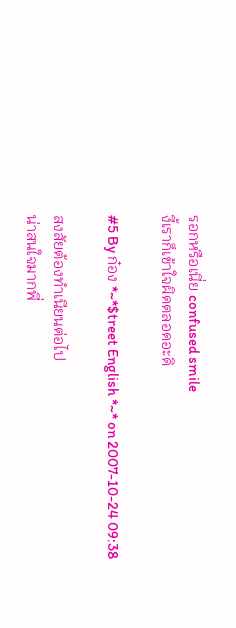รอกหรือเนี่ย confused smile
งี้เราก็เข้าใจผิดตลอดอะดิ

#5 By ก๋อง *~*$treet English *~* on 2007-10-24 09:38

สงสัยต้องทำเนียนต่อไป
น่าสนใจมากพี่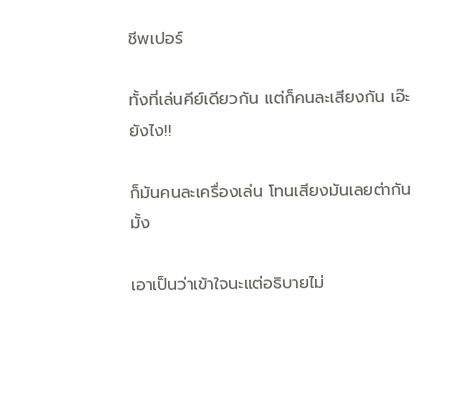ชีพเปอร์

ทั้งที่เล่นคีย์เดียวกัน แต่ก็คนละเสียงกัน เอ๊ะยังไง!!

ก็มันคนละเครื่องเล่น โทนเสียงมันเลยต่ากันมั้ง

เอาเป็นว่าเข้าใจนะแต่อธิบายไม่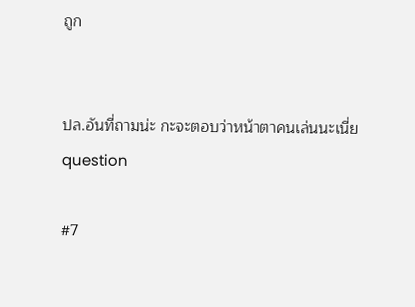ถูก


ปล.อันที่ถามน่ะ กะจะตอบว่าหน้าตาคนเล่นนะเนี่ย
question

#7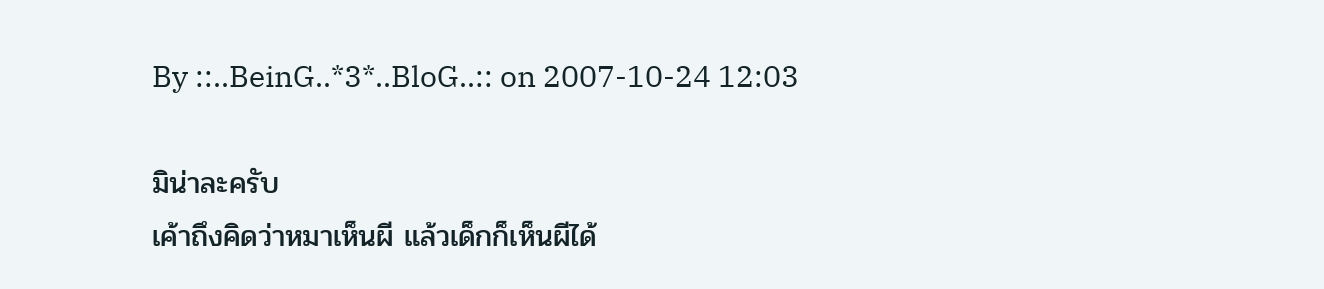By ::..BeinG..*3*..BloG..:: on 2007-10-24 12:03

มิน่าละครับ
เค้าถึงคิดว่าหมาเห็นผี แล้วเด็กก็เห็นผีได้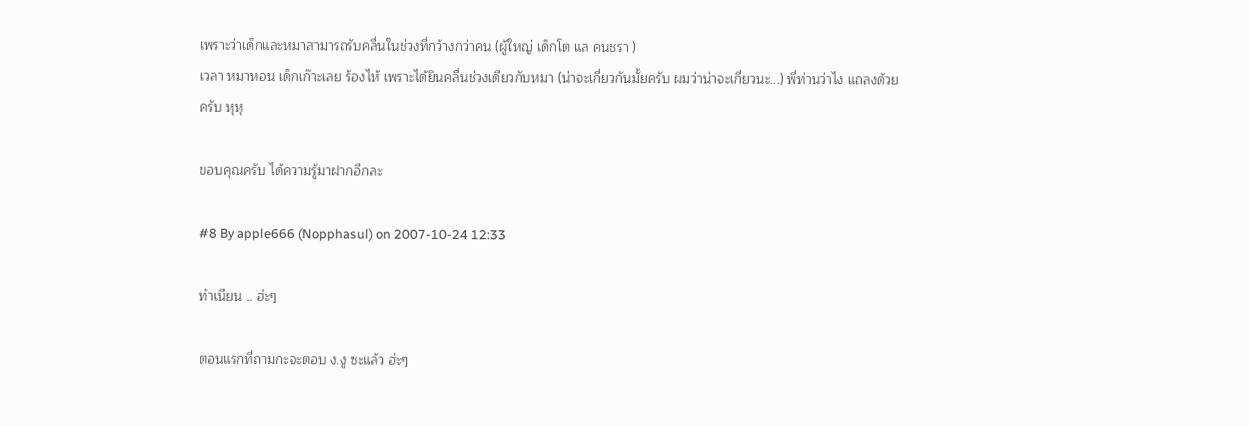เพราะว่าเด็กและหมาสามารถรับคลื่นในช่วงที่กว้างกว่าคน (ผู้ใหญ่ เด็กโต แล คนชรา )
เวลา หมาหอน เด็กเก๊าะเลย ร้องไห้ เพราะได้ยินคลื่นช่วงเดียวกับหมา (น่าจะเกี่ยวกันมั้ยครับ ผมว่าน่าจะเกี่ยวนะ...) พี่ท่านว่าไง แถลงด้วยครับ หุหุ

ขอบคุณครับ ได้ความรู้มาฝากอีกละ

#8 By apple666 (Nopphasul) on 2007-10-24 12:33

ทำเนียน .. ฮ่ะๆ

ตอนแรกที่ถามกะจะตอบ ง.งู ซะแล้ว ฮ่ะๆ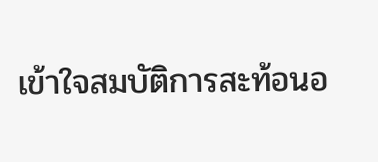เข้าใจสมบัติการสะท้อนอ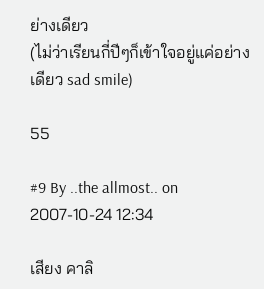ย่างเดียว
(ไม่ว่าเรียนกี่ปีๆก็เข้าใจอยู่แค่อย่างเดียว sad smile)

55

#9 By ..the allmost.. on 2007-10-24 12:34

เสียง คาลิ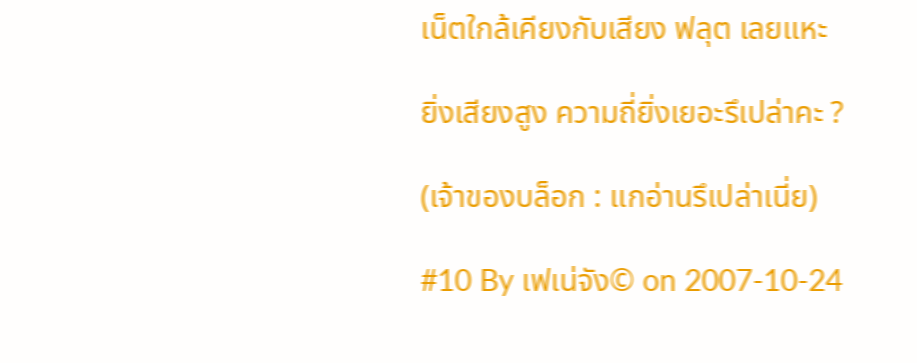เน็ตใกล้เคียงกับเสียง ฟลุต เลยแหะ

ยิ่งเสียงสูง ความถี่ยิ่งเยอะรึเปล่าคะ ?

(เจ้าของบล็อก : แกอ่านรึเปล่าเนี่ย)

#10 By เฟเน่จัง© on 2007-10-24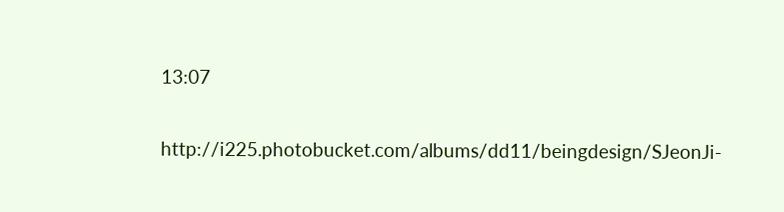13:07

http://i225.photobucket.com/albums/dd11/beingdesign/SJeonJi-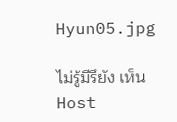Hyun05.jpg

ไม่รู้มีรึยัง เห็น Host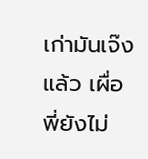เก่ามันเจ๊งแล้ว เผื่อพี่ยังไม่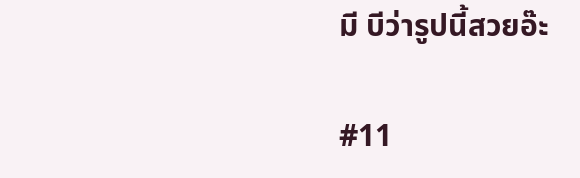มี บีว่ารูปนี้สวยอ๊ะ

#11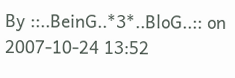By ::..BeinG..*3*..BloG..:: on 2007-10-24 13:52